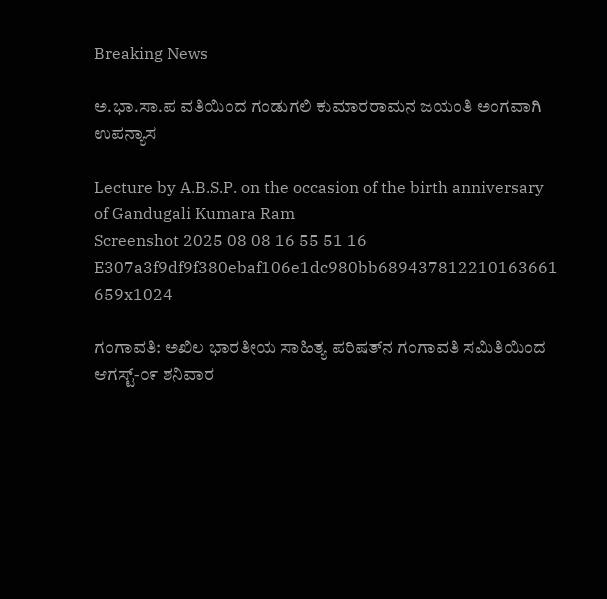Breaking News

ಅ.ಭಾ.ಸಾ.ಪ ವತಿಯಿಂದ ಗಂಡುಗಲಿ ಕುಮಾರರಾಮನ ಜಯಂತಿ ಅಂಗವಾಗಿ ಉಪನ್ಯಾಸ

Lecture by A.B.S.P. on the occasion of the birth anniversary of Gandugali Kumara Ram
Screenshot 2025 08 08 16 55 51 16 E307a3f9df9f380ebaf106e1dc980bb689437812210163661 659x1024

ಗಂಗಾವತಿ: ಅಖಿಲ ಭಾರತೀಯ ಸಾಹಿತ್ಯ ಪರಿಷತ್‌ನ ಗಂಗಾವತಿ ಸಮಿತಿಯಿಂದ ಆಗಸ್ಟ್-೦೯ ಶನಿವಾರ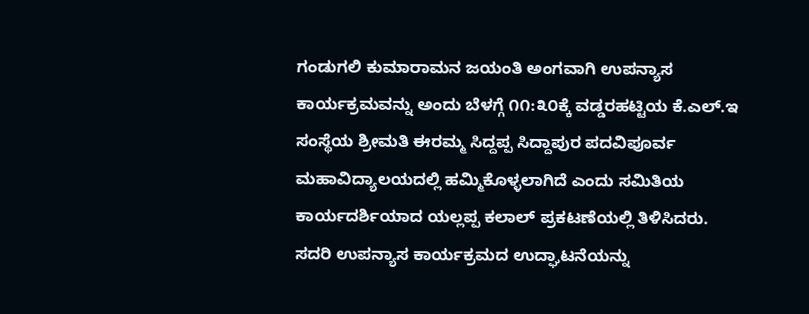ಗಂಡುಗಲಿ ಕುಮಾರಾಮನ ಜಯಂತಿ ಅಂಗವಾಗಿ ಉಪನ್ಯಾಸ ಕಾರ್ಯಕ್ರಮವನ್ನು ಅಂದು ಬೆಳಗ್ಗೆ ೧೧:೩೦ಕ್ಕೆ ವಡ್ಡರಹಟ್ಟಿಯ ಕೆ.ಎಲ್.ಇ ಸಂಸ್ಥೆಯ ಶ್ರೀಮತಿ ಈರಮ್ಮ ಸಿದ್ದಪ್ಪ ಸಿದ್ದಾಪುರ ಪದವಿಪೂರ್ವ ಮಹಾವಿದ್ಯಾಲಯದಲ್ಲಿ ಹಮ್ಮಿಕೊಳ್ಳಲಾಗಿದೆ ಎಂದು ಸಮಿತಿಯ ಕಾರ್ಯದರ್ಶಿಯಾದ ಯಲ್ಲಪ್ಪ ಕಲಾಲ್ ಪ್ರಕಟಣೆಯಲ್ಲಿ ತಿಳಿಸಿದರು.
ಸದರಿ ಉಪನ್ಯಾಸ ಕಾರ್ಯಕ್ರಮದ ಉದ್ಘಾಟನೆಯನ್ನು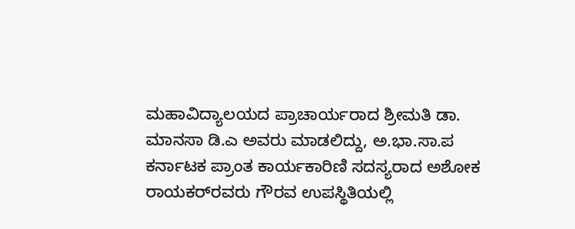ಮಹಾವಿದ್ಯಾಲಯದ ಪ್ರಾಚಾರ್ಯರಾದ ಶ್ರೀಮತಿ ಡಾ. ಮಾನಸಾ ಡಿ.ಎ ಅವರು ಮಾಡಲಿದ್ದು, ಅ.ಭಾ.ಸಾ.ಪ ಕರ್ನಾಟಕ ಪ್ರಾಂತ ಕಾರ್ಯಕಾರಿಣಿ ಸದಸ್ಯರಾದ ಅಶೋಕ ರಾಯಕರ್‌ರವರು ಗೌರವ ಉಪಸ್ಥಿತಿಯಲ್ಲಿ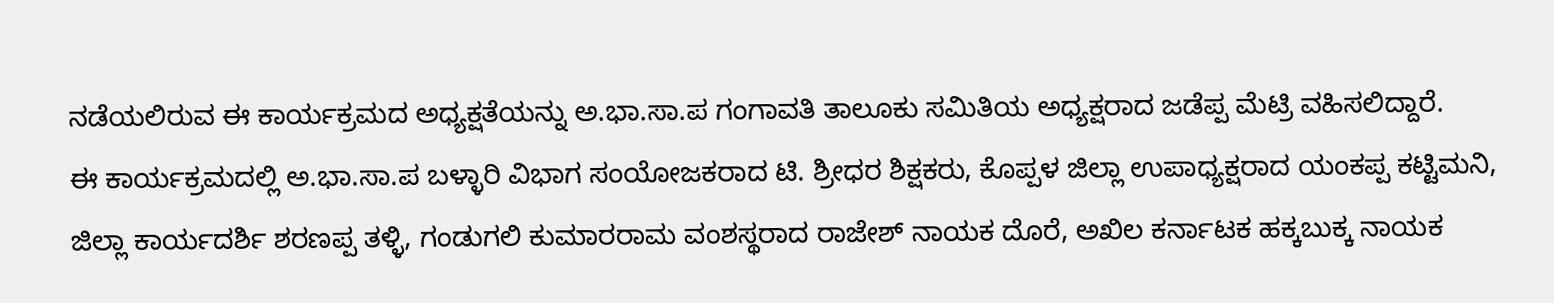ನಡೆಯಲಿರುವ ಈ ಕಾರ್ಯಕ್ರಮದ ಅಧ್ಯಕ್ಷತೆಯನ್ನು ಅ.ಭಾ.ಸಾ.ಪ ಗಂಗಾವತಿ ತಾಲೂಕು ಸಮಿತಿಯ ಅಧ್ಯಕ್ಷರಾದ ಜಡೆಪ್ಪ ಮೆಟ್ರಿ ವಹಿಸಲಿದ್ದಾರೆ.
ಈ ಕಾರ್ಯಕ್ರಮದಲ್ಲಿ ಅ.ಭಾ.ಸಾ.ಪ ಬಳ್ಳಾರಿ ವಿಭಾಗ ಸಂಯೋಜಕರಾದ ಟಿ. ಶ್ರೀಧರ ಶಿಕ್ಷಕರು, ಕೊಪ್ಪಳ ಜಿಲ್ಲಾ ಉಪಾಧ್ಯಕ್ಷರಾದ ಯಂಕಪ್ಪ ಕಟ್ಟಿಮನಿ, ಜಿಲ್ಲಾ ಕಾರ್ಯದರ್ಶಿ ಶರಣಪ್ಪ ತಳ್ಳಿ, ಗಂಡುಗಲಿ ಕುಮಾರರಾಮ ವಂಶಸ್ಥರಾದ ರಾಜೇಶ್ ನಾಯಕ ದೊರೆ, ಅಖಿಲ ಕರ್ನಾಟಕ ಹಕ್ಕಬುಕ್ಕ ನಾಯಕ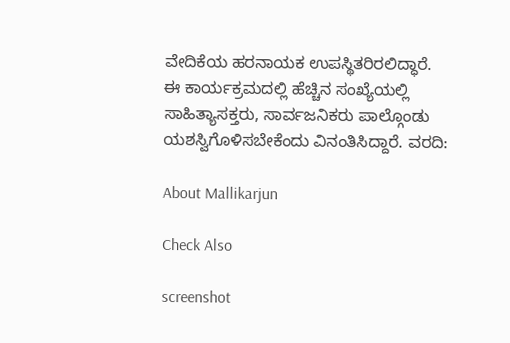ವೇದಿಕೆಯ ಹರನಾಯಕ ಉಪಸ್ಥಿತರಿರಲಿದ್ಧಾರೆ.
ಈ ಕಾರ್ಯಕ್ರಮದಲ್ಲಿ ಹೆಚ್ಚಿನ ಸಂಖ್ಯೆಯಲ್ಲಿ ಸಾಹಿತ್ಯಾಸಕ್ತರು, ಸಾರ್ವಜನಿಕರು ಪಾಲ್ಗೊಂಡು ಯಶಸ್ವಿಗೊಳಿಸಬೇಕೆಂದು ವಿನಂತಿಸಿದ್ದಾರೆ. ವರದಿ:

About Mallikarjun

Check Also

screenshot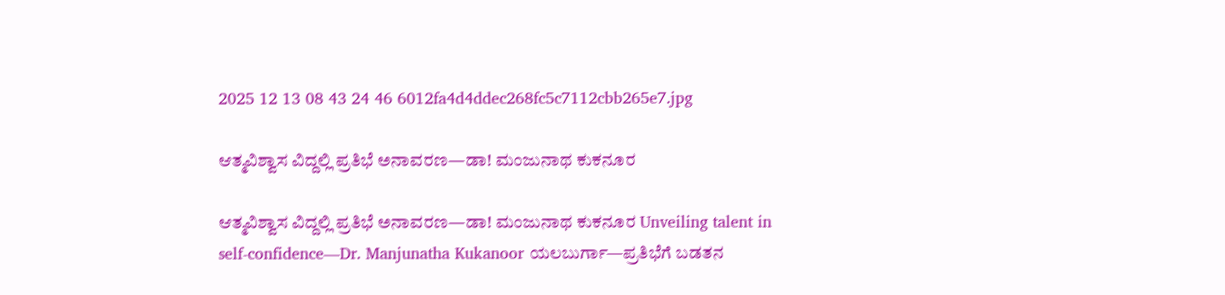2025 12 13 08 43 24 46 6012fa4d4ddec268fc5c7112cbb265e7.jpg

ಆತ್ಮವಿಶ್ವಾಸ ವಿದ್ದಲ್ಲಿ ಪ್ರತಿಭೆ ಅನಾವರಣ—ಡಾ! ಮಂಜುನಾಥ ಕುಕನೂರ

ಆತ್ಮವಿಶ್ವಾಸ ವಿದ್ದಲ್ಲಿ ಪ್ರತಿಭೆ ಅನಾವರಣ—ಡಾ! ಮಂಜುನಾಥ ಕುಕನೂರ Unveiling talent in self-confidence—Dr. Manjunatha Kukanoor ಯಲಬುರ್ಗಾ—ಪ್ರತಿಭೆಗೆ ಬಡತನ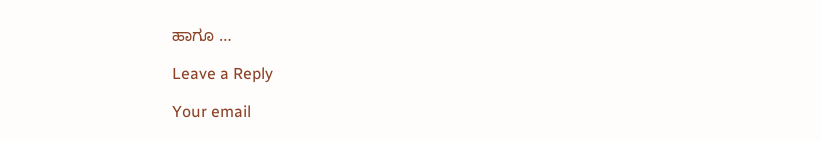ಹಾಗೂ …

Leave a Reply

Your email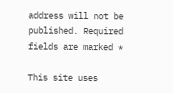address will not be published. Required fields are marked *

This site uses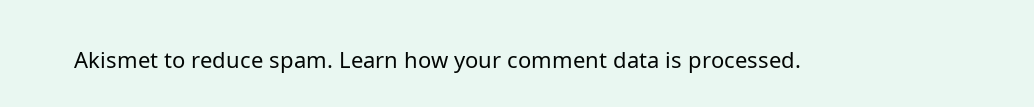Akismet to reduce spam. Learn how your comment data is processed.